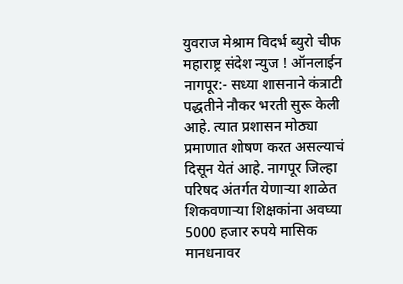युवराज मेश्राम विदर्भ ब्युरो चीफ
महाराष्ट्र संदेश न्युज ! ऑनलाईन नागपूर:- सध्या शासनाने कंत्राटी पद्धतीने नौकर भरती सुरू केली आहे. त्यात प्रशासन मोठ्या प्रमाणात शोषण करत असल्याचं दिसून येतं आहे. नागपूर जिल्हा परिषद अंतर्गत येणाऱ्या शाळेत शिकवणाऱ्या शिक्षकांना अवघ्या 5000 हजार रुपये मासिक मानधनावर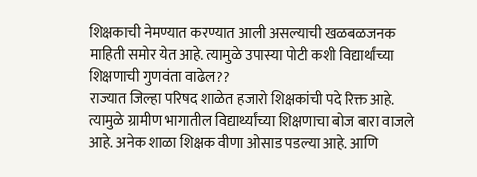शिक्षकाची नेमण्यात करण्यात आली असल्याची खळबळजनक माहिती समोर येत आहे. त्यामुळे उपास्या पोटी कशी विद्यार्थांच्या शिक्षणाची गुणवंता वाढेल??
राज्यात जिल्हा परिषद शाळेत हजारो शिक्षकांची पदे रिक्त आहे. त्यामुळे ग्रामीण भागातील विद्यार्थ्यांच्या शिक्षणाचा बोज बारा वाजले आहे. अनेक शाळा शिक्षक वीणा ओसाड पडल्या आहे. आणि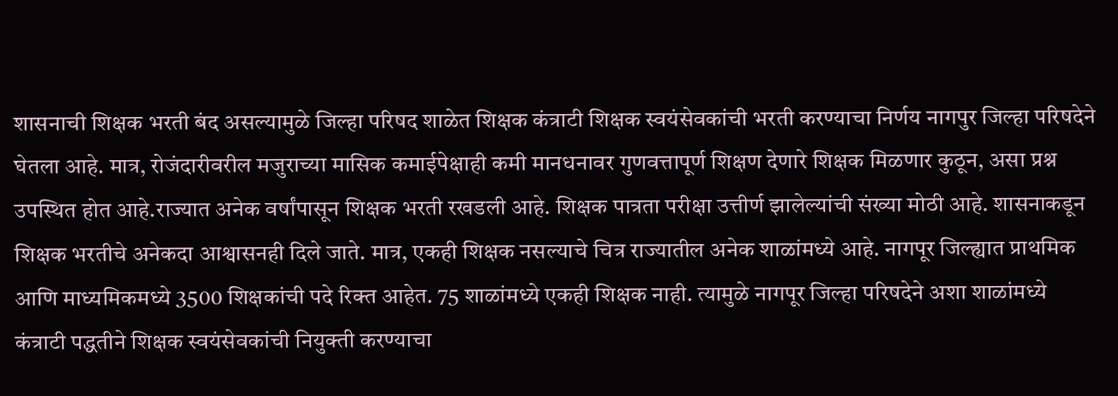शासनाची शिक्षक भरती बंद असल्यामुळे जिल्हा परिषद शाळेत शिक्षक कंत्राटी शिक्षक स्वयंसेवकांची भरती करण्याचा निर्णय नागपुर जिल्हा परिषदेने घेतला आहे. मात्र, रोजंदारीवरील मजुराच्या मासिक कमाईपेक्षाही कमी मानधनावर गुणवत्तापूर्ण शिक्षण देणारे शिक्षक मिळणार कुठून, असा प्रश्न उपस्थित होत आहे.राज्यात अनेक वर्षांपासून शिक्षक भरती रखडली आहे. शिक्षक पात्रता परीक्षा उत्तीर्ण झालेल्यांची संख्या मोठी आहे. शासनाकडून शिक्षक भरतीचे अनेकदा आश्वासनही दिले जाते. मात्र, एकही शिक्षक नसल्याचे चित्र राज्यातील अनेक शाळांमध्ये आहे. नागपूर जिल्ह्यात प्राथमिक आणि माध्यमिकमध्ये 3500 शिक्षकांची पदे रिक्त आहेत. 75 शाळांमध्ये एकही शिक्षक नाही. त्यामुळे नागपूर जिल्हा परिषदेने अशा शाळांमध्ये कंत्राटी पद्धतीने शिक्षक स्वयंसेवकांची नियुक्ती करण्याचा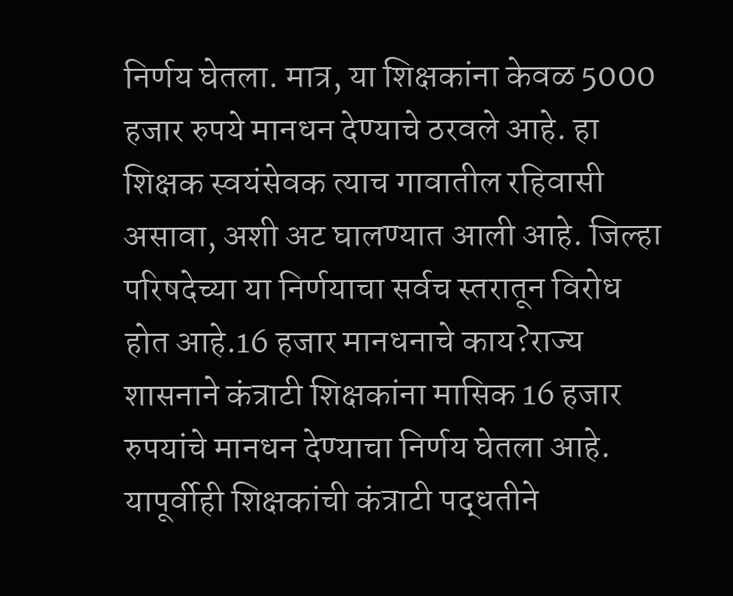निर्णय घेतला. मात्र, या शिक्षकांना केवळ 5000 हजार रुपये मानधन देण्याचे ठरवले आहे. हा शिक्षक स्वयंसेवक त्याच गावातील रहिवासी असावा, अशी अट घालण्यात आली आहे. जिल्हा परिषदेच्या या निर्णयाचा सर्वच स्तरातून विरोध होत आहे.16 हजार मानधनाचे काय?राज्य शासनाने कंत्राटी शिक्षकांना मासिक 16 हजार रुपयांचे मानधन देण्याचा निर्णय घेतला आहे. यापूर्वीही शिक्षकांची कंत्राटी पद्धतीने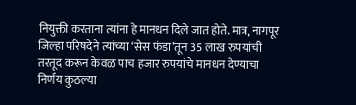नियुक्ती करताना त्यांना हे मानधन दिले जात होते. मात्र, नागपूर जिल्हा परिषदेने त्यांच्या ‘सेस फंडा’तून 35 लाख रुपयांची तरतूद करून केवळ पाच हजार रुपयांचे मानधन देण्याचा निर्णय कुठल्या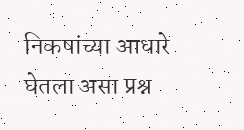निकषांच्या आधारे घेतला असा प्रश्न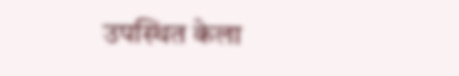उपस्थित केला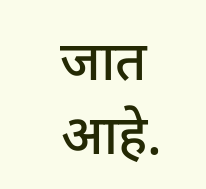जात आहे.